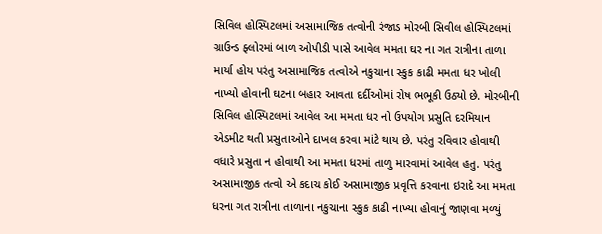સિવિલ હોસ્પિટલમાં અસામાજિક તત્વોની રંજાડ મોરબી સિવીલ હોસ્પિટલમાં ગ્રાઉન્ડ ફ્લોરમાં બાળ ઓપીડી પાસે આવેલ મમતા ઘર ના ગત રાત્રીના તાળા માર્યા હોય પરંતુ અસામાજિક તત્વોએ નકુચાના સ્કુક કાઢી મમતા ધર ખોલી નાખ્યો હોવાની ઘટના બહાર આવતા દર્દીઓમાં રોષ ભભૂકી ઉઠ્યો છે. મોરબીની સિવિલ હોસ્પિટલમાં આવેલ આ મમતા ધર નો ઉપયોગ પ્રસુતિ દરમિયાન એડમીટ થતી પ્રસુતાઓને દાખલ કરવા માંટે થાય છે. પરંતુ રવિવાર હોવાથી વધારે પ્રસુતા ન હોવાથી આ મમતા ધરમાં તાળુ મારવામાં આવેલ હતુ. પરંતુ અસામાજીક તત્વો એ કદાચ કોઈ અસામાજીક પ્રવૃત્તિ કરવાના ઇરાદે આ મમતા ધરના ગત રાત્રીના તાળાના નકુચાના સ્કુક કાઢી નાખ્યા હોવાનું જાણવા મળ્યું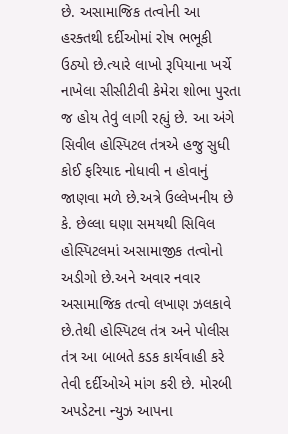છે. અસામાજિક તત્વોની આ હરક્તથી દર્દીઓમાં રોષ ભભૂકી ઉઠ્યો છે.ત્યારે લાખો રૂપિયાના ખર્ચે નાખેલા સીસીટીવી કેમેરા શોભા પુરતા જ હોય તેવું લાગી રહ્યું છે. આ અંગે સિવીલ હોસ્પિટલ તંત્રએ હજુ સુધી કોઈ ફરિયાદ નોધાવી ન હોવાનું જાણવા મળે છે.અત્રે ઉલ્લેખનીય છે કે. છેલ્લા ઘણા સમયથી સિવિલ હોસ્પિટલમાં અસામાજીક તત્વોનો અડીગો છે.અને અવાર નવાર અસામાજિક તત્વો લખાણ ઝલકાવે છે.તેથી હોસ્પિટલ તંત્ર અને પોલીસ તંત્ર આ બાબતે કડક કાર્યવાહી કરે તેવી દર્દીઓએ માંગ કરી છે. મોરબી અપડેટના ન્યુઝ આપના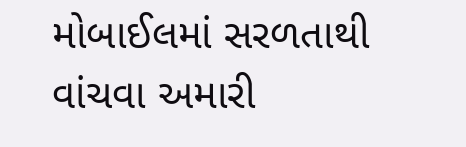મોબાઈલમાં સરળતાથી વાંચવા અમારી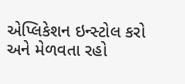એપ્લિકેશન ઇન્સ્ટોલ કરો અને મેળવતા રહો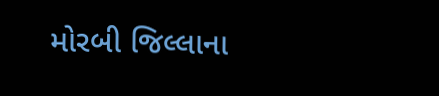મોરબી જિલ્લાના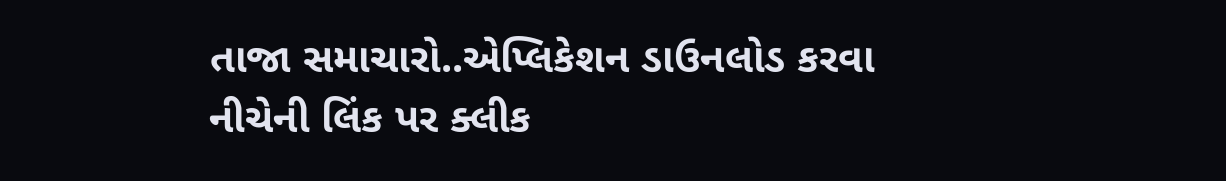તાજા સમાચારો..એપ્લિકેશન ડાઉનલોડ કરવા નીચેની લિંક પર ક્લીક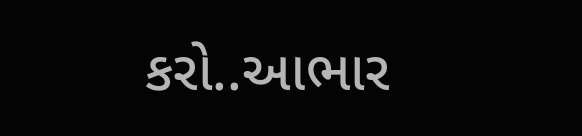કરો..આભાર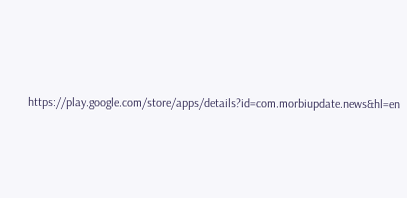https://play.google.com/store/apps/details?id=com.morbiupdate.news&hl=en